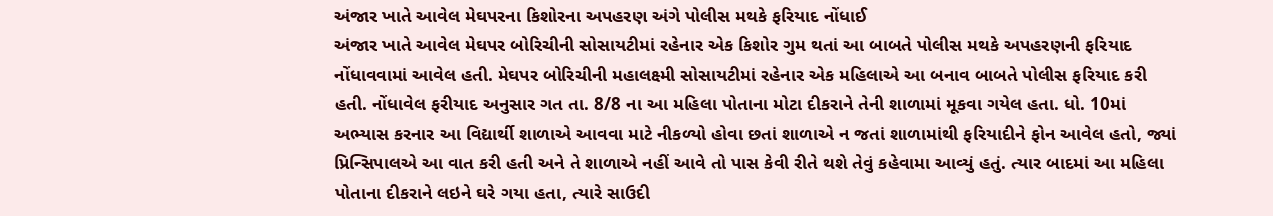અંજાર ખાતે આવેલ મેઘપરના કિશોરના અપહરણ અંગે પોલીસ મથકે ફરિયાદ નોંધાઈ
અંજાર ખાતે આવેલ મેઘપર બોરિચીની સોસાયટીમાં રહેનાર એક કિશોર ગુમ થતાં આ બાબતે પોલીસ મથકે અપહરણની ફરિયાદ નોંધાવવામાં આવેલ હતી. મેઘપર બોરિચીની મહાલક્ષ્મી સોસાયટીમાં રહેનાર એક મહિલાએ આ બનાવ બાબતે પોલીસ ફરિયાદ કરી હતી. નોંધાવેલ ફરીયાદ અનુસાર ગત તા. 8/8 ના આ મહિલા પોતાના મોટા દીકરાને તેની શાળામાં મૂકવા ગયેલ હતા. ધો. 10માં અભ્યાસ કરનાર આ વિદ્યાર્થી શાળાએ આવવા માટે નીકળ્યો હોવા છતાં શાળાએ ન જતાં શાળામાંથી ફરિયાદીને ફોન આવેલ હતો, જ્યાં પ્રિન્સિપાલએ આ વાત કરી હતી અને તે શાળાએ નહીં આવે તો પાસ કેવી રીતે થશે તેવું કહેવામા આવ્યું હતું. ત્યાર બાદમાં આ મહિલા પોતાના દીકરાને લઇને ઘરે ગયા હતા, ત્યારે સાઉદી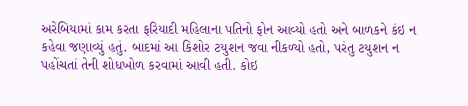અરેબિયામાં કામ કરતા ફરિયાદી મહિલાના પતિનો ફોન આવ્યો હતો અને બાળકને કંઇ ન કહેવા જણાવ્યું હતું. બાદમાં આ કિશોર ટયુશન જવા નીકળ્યો હતો, પરંતુ ટયુશન ન પહોંચતાં તેની શોધખોળ કરવામાં આવી હતી. કોઇ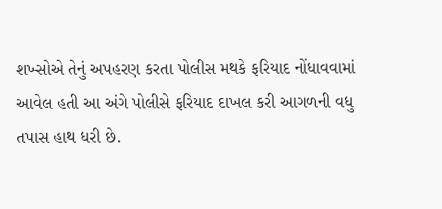શખ્સોએ તેનું અપહરણ કરતા પોલીસ મથકે ફરિયાદ નોંધાવવામાં આવેલ હતી આ અંગે પોલીસે ફરિયાદ દાખલ કરી આગળની વધુ તપાસ હાથ ધરી છે.